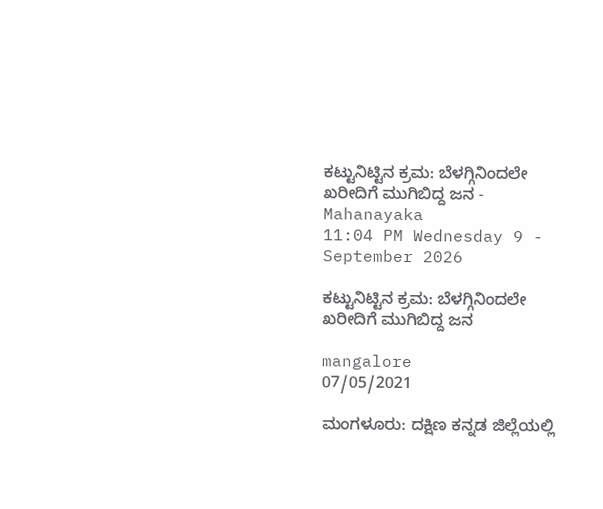ಕಟ್ಟುನಿಟ್ಟಿನ ಕ್ರಮ: ಬೆಳಗ್ಗಿನಿಂದಲೇ ಖರೀದಿಗೆ ಮುಗಿಬಿದ್ದ ಜನ - Mahanayaka
11:04 PM Wednesday 9 - September 2026

ಕಟ್ಟುನಿಟ್ಟಿನ ಕ್ರಮ: ಬೆಳಗ್ಗಿನಿಂದಲೇ ಖರೀದಿಗೆ ಮುಗಿಬಿದ್ದ ಜನ

mangalore
07/05/2021

ಮಂಗಳೂರು: ದಕ್ಷಿಣ ಕನ್ನಡ ಜಿಲ್ಲೆಯಲ್ಲಿ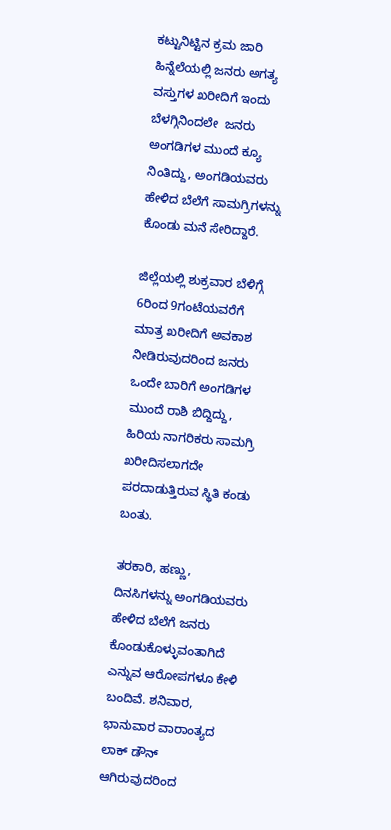ಕಟ್ಟುನಿಟ್ಟಿನ ಕ್ರಮ ಜಾರಿ ಹಿನ್ನೆಲೆಯಲ್ಲಿ ಜನರು ಅಗತ್ಯ ವಸ್ತುಗಳ ಖರೀದಿಗೆ ಇಂದು ಬೆಳಗ್ಗಿನಿಂದಲೇ  ಜನರು ಅಂಗಡಿಗಳ ಮುಂದೆ ಕ್ಯೂ ನಿಂತಿದ್ದು, ಅಂಗಡಿಯವರು ಹೇಳಿದ ಬೆಲೆಗೆ ಸಾಮಗ್ರಿಗಳನ್ನು ಕೊಂಡು ಮನೆ ಸೇರಿದ್ದಾರೆ.

ಜಿಲ್ಲೆಯಲ್ಲಿ ಶುಕ್ರವಾರ ಬೆಳಿಗ್ಗೆ  6ರಿಂದ 9ಗಂಟೆಯವರೆಗೆ ಮಾತ್ರ ಖರೀದಿಗೆ ಅವಕಾಶ ನೀಡಿರುವುದರಿಂದ ಜನರು ಒಂದೇ ಬಾರಿಗೆ ಅಂಗಡಿಗಳ ಮುಂದೆ ರಾಶಿ ಬಿದ್ದಿದ್ದು, ಹಿರಿಯ ನಾಗರಿಕರು ಸಾಮಗ್ರಿ ಖರೀದಿಸಲಾಗದೇ ಪರದಾಡುತ್ತಿರುವ ಸ್ಥಿತಿ ಕಂಡು ಬಂತು.

ತರಕಾರಿ, ಹಣ್ಣು, ದಿನಸಿಗಳನ್ನು ಅಂಗಡಿಯವರು ಹೇಳಿದ ಬೆಲೆಗೆ ಜನರು ಕೊಂಡುಕೊಳ್ಳುವಂತಾಗಿದೆ ಎನ್ನುವ ಆರೋಪಗಳೂ ಕೇಳಿ ಬಂದಿವೆ. ಶನಿವಾರ, ಭಾನುವಾರ ವಾರಾಂತ್ಯದ ಲಾಕ್ ಡೌನ್ ಆಗಿರುವುದರಿಂದ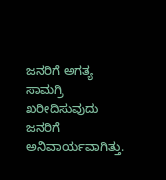ಜನರಿಗೆ ಅಗತ್ಯ ಸಾಮಗ್ರಿ ಖರೀದಿಸುವುದು ಜನರಿಗೆ ಅನಿವಾರ್ಯವಾಗಿತ್ತು.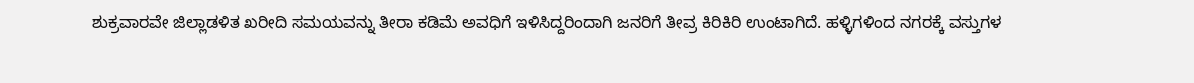ಶುಕ್ರವಾರವೇ ಜಿಲ್ಲಾಡಳಿತ ಖರೀದಿ ಸಮಯವನ್ನು ತೀರಾ ಕಡಿಮೆ ಅವಧಿಗೆ ಇಳಿಸಿದ್ದರಿಂದಾಗಿ ಜನರಿಗೆ ತೀವ್ರ ಕಿರಿಕಿರಿ ಉಂಟಾಗಿದೆ. ಹಳ್ಳಿಗಳಿಂದ ನಗರಕ್ಕೆ ವಸ್ತುಗಳ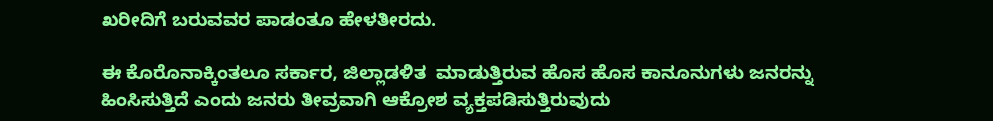ಖರೀದಿಗೆ ಬರುವವರ ಪಾಡಂತೂ ಹೇಳತೀರದು.

ಈ ಕೊರೊನಾಕ್ಕಿಂತಲೂ ಸರ್ಕಾರ, ಜಿಲ್ಲಾಡಳಿತ  ಮಾಡುತ್ತಿರುವ ಹೊಸ ಹೊಸ ಕಾನೂನುಗಳು ಜನರನ್ನು ಹಿಂಸಿಸುತ್ತಿದೆ ಎಂದು ಜನರು ತೀವ್ರವಾಗಿ ಆಕ್ರೋಶ ವ್ಯಕ್ತಪಡಿಸುತ್ತಿರುವುದು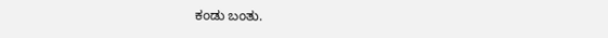ಕಂಡು ಬಂತು.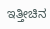ಇತ್ತೀಚಿನ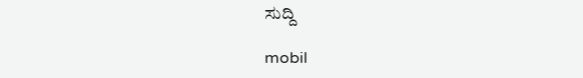ಸುದ್ದಿ

mobil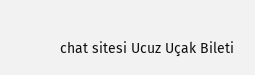chat sitesi Ucuz Uçak Bileti